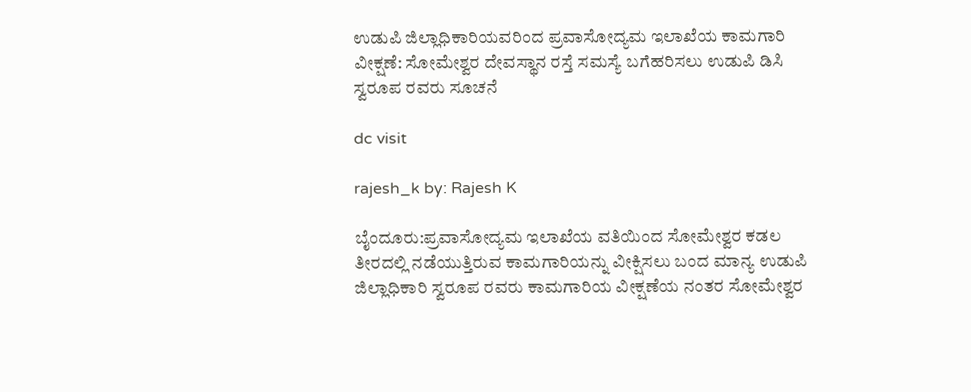ಉಡುಪಿ ಜಿಲ್ಲಾಧಿಕಾರಿಯವರಿಂದ ಪ್ರವಾಸೋದ್ಯಮ ಇಲಾಖೆಯ ಕಾಮಗಾರಿ ವೀಕ್ಷಣೆ: ಸೋಮೇಶ್ವರ ದೇವಸ್ಥಾನ ರಸ್ತೆ ಸಮಸ್ಯೆ ಬಗೆಹರಿಸಲು ಉಡುಪಿ ಡಿಸಿ ಸ್ವರೂಪ ರವರು ಸೂಚನೆ

dc visit

rajesh_k by: Rajesh K

ಬೈಂದೂರು:ಪ್ರವಾಸೋದ್ಯಮ ಇಲಾಖೆಯ ವತಿಯಿಂದ ಸೋಮೇಶ್ವರ ಕಡಲ ತೀರದಲ್ಲಿ ನಡೆಯುತ್ತಿರುವ ಕಾಮಗಾರಿಯನ್ನು ವೀಕ್ಷಿಸಲು ಬಂದ ಮಾನ್ಯ ಉಡುಪಿ ಜಿಲ್ಲಾಧಿಕಾರಿ ಸ್ವರೂಪ ರವರು ಕಾಮಗಾರಿಯ ವೀಕ್ಷಣೆಯ ನಂತರ ಸೋಮೇಶ್ವರ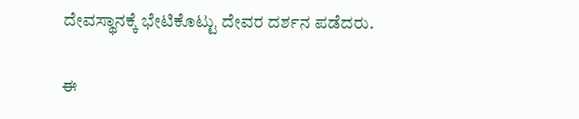ದೇವಸ್ಥಾನಕ್ಕೆ ಭೇಟಿಕೊಟ್ಟು ದೇವರ ದರ್ಶನ ಪಡೆದರು.

ಈ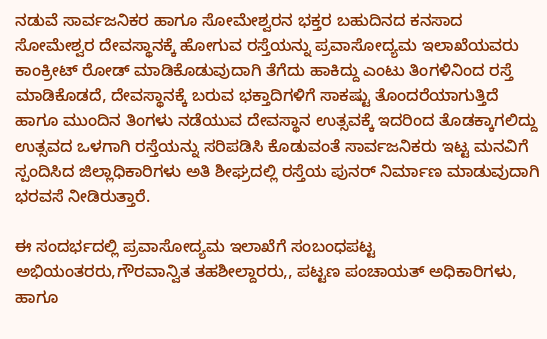ನಡುವೆ ಸಾರ್ವಜನಿಕರ ಹಾಗೂ ಸೋಮೇಶ್ವರನ ಭಕ್ತರ ಬಹುದಿನದ ಕನಸಾದ ಸೋಮೇಶ್ವರ ದೇವಸ್ಥಾನಕ್ಕೆ ಹೋಗುವ ರಸ್ತೆಯನ್ನು ಪ್ರವಾಸೋದ್ಯಮ ಇಲಾಖೆಯವರು ಕಾಂಕ್ರೀಟ್ ರೋಡ್ ಮಾಡಿಕೊಡುವುದಾಗಿ ತೆಗೆದು ಹಾಕಿದ್ದು ಎಂಟು ತಿಂಗಳಿನಿಂದ ರಸ್ತೆ ಮಾಡಿಕೊಡದೆ, ದೇವಸ್ಥಾನಕ್ಕೆ ಬರುವ ಭಕ್ತಾದಿಗಳಿಗೆ ಸಾಕಷ್ಟು ತೊಂದರೆಯಾಗುತ್ತಿದೆ ಹಾಗೂ ಮುಂದಿನ ತಿಂಗಳು ನಡೆಯುವ ದೇವಸ್ಥಾನ ಉತ್ಸವಕ್ಕೆ ಇದರಿಂದ ತೊಡಕ್ಕಾಗಲಿದ್ದು ಉತ್ಸವದ ಒಳಗಾಗಿ ರಸ್ತೆಯನ್ನು ಸರಿಪಡಿಸಿ ಕೊಡುವಂತೆ ಸಾರ್ವಜನಿಕರು ಇಟ್ಟ ಮನವಿಗೆ ಸ್ಪಂದಿಸಿದ ಜಿಲ್ಲಾಧಿಕಾರಿಗಳು ಅತಿ ಶೀಘ್ರದಲ್ಲಿ ರಸ್ತೆಯ ಪುನರ್ ನಿರ್ಮಾಣ ಮಾಡುವುದಾಗಿ ಭರವಸೆ ನೀಡಿರುತ್ತಾರೆ.

ಈ ಸಂದರ್ಭದಲ್ಲಿ ಪ್ರವಾಸೋದ್ಯಮ ಇಲಾಖೆಗೆ ಸಂಬಂಧಪಟ್ಟ ಅಭಿಯಂತರರು,ಗೌರವಾನ್ವಿತ ತಹಶೀಲ್ದಾರರು,, ಪಟ್ಟಣ ಪಂಚಾಯತ್ ಅಧಿಕಾರಿಗಳು, ಹಾಗೂ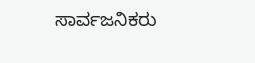ಸಾರ್ವಜನಿಕರು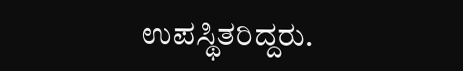ಉಪಸ್ಥಿತರಿದ್ದರು.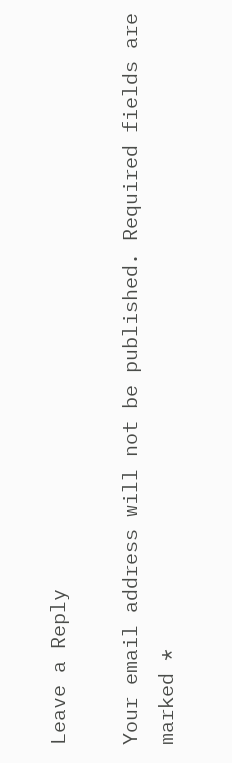Leave a Reply

Your email address will not be published. Required fields are marked *